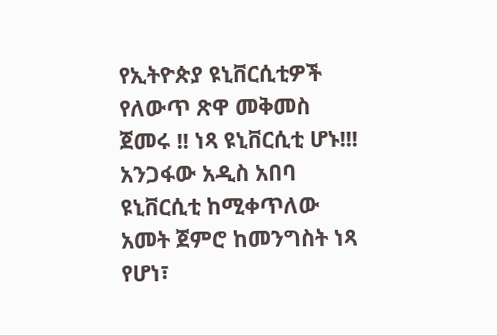የኢትዮጵያ ዩኒቨርሲቲዎች የለውጥ ጽዋ መቅመስ ጀመሩ !! ነጻ ዩኒቨርሲቲ ሆኑ!!!
አንጋፋው አዲስ አበባ ዩኒቨርሲቲ ከሚቀጥለው አመት ጀምሮ ከመንግስት ነጻ የሆነ፣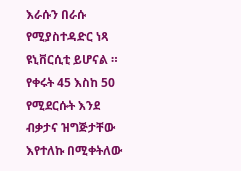እራሱን በራሱ የሚያስተዳድር ነጻ ዩኒቨርሲቲ ይሆናል ። የቀሩት 45 እስከ 50 የሚደርሱት እንደ ብቃታና ዝግጅታቸው እየተለኩ በሚቀትለው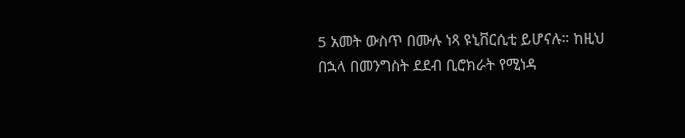5 አመት ውስጥ በሙሉ ነጻ ዩኒቨርሲቲ ይሆናሉ። ከዚህ በኋላ በመንግስት ደደብ ቢሮክራት የሚነዳ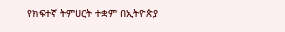የክፍተኛ ትምሀርት ተቋም በኢትዮጵያ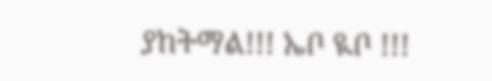ያከትማል!!! ኤቦ ዪቦ !!!